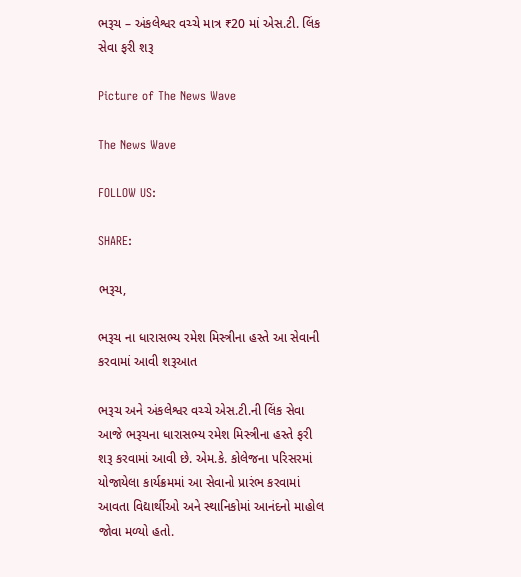ભરૂચ – અંકલેશ્વર વચ્ચે માત્ર ₹20 માં એસ.ટી. લિંક સેવા ફરી શરૂ

Picture of The News Wave

The News Wave

FOLLOW US:

SHARE:

ભરૂચ,

ભરૂચ ના ધારાસભ્ય રમેશ મિસ્ત્રીના હસ્તે આ સેવાની કરવામાં આવી શરૂઆત

ભરૂચ અને અંકલેશ્વર વચ્ચે એસ.ટી.ની લિંક સેવા આજે ભરૂચના ધારાસભ્ય રમેશ મિસ્ત્રીના હસ્તે ફરી શરૂ કરવામાં આવી છે. એમ.કે. કોલેજના પરિસરમાં યોજાયેલા કાર્યક્રમમાં આ સેવાનો પ્રારંભ કરવામાં આવતા વિદ્યાર્થીઓ અને સ્થાનિકોમાં આનંદનો માહોલ જોવા મળ્યો હતો.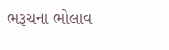ભરૂચના ભોલાવ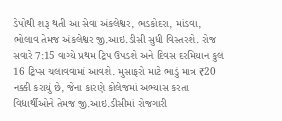ડેપોથી શરૂ થતી આ સેવા અંકલેશ્વર, ભડકોદરા, માંડવા, ભોલાવ તેમજ અંકલેશ્વર જી.આઇ.ડીસી સુધી વિસ્તરશે. રોજ સવારે 7:15 વાગ્યે પ્રથમ ટ્રિપ ઉપડશે અને દિવસ દરમિયાન કુલ 16 ટ્રિપ્સ ચલાવવામાં આવશે. મુસાફરો માટે ભાડું માત્ર ₹20 નક્કી કરાયું છે, જેના કારણે કોલેજમાં અભ્યાસ કરતા વિદ્યાર્થીઓને તેમજ જી.આઇ.ડીસીમાં રોજગારી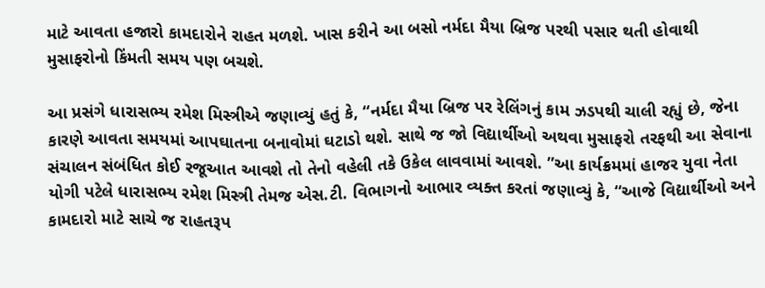માટે આવતા હજારો કામદારોને રાહત મળશે. ખાસ કરીને આ બસો નર્મદા મૈયા બ્રિજ પરથી પસાર થતી હોવાથી મુસાફરોનો કિંમતી સમય પણ બચશે.

આ પ્રસંગે ધારાસભ્ય રમેશ મિસ્ત્રીએ જણાવ્યું હતું કે, “નર્મદા મૈયા બ્રિજ પર રેલિંગનું કામ ઝડપથી ચાલી રહ્યું છે, જેના કારણે આવતા સમયમાં આપઘાતના બનાવોમાં ઘટાડો થશે. સાથે જ જો વિદ્યાર્થીઓ અથવા મુસાફરો તરફથી આ સેવાના સંચાલન સંબંધિત કોઈ રજૂઆત આવશે તો તેનો વહેલી તકે ઉકેલ લાવવામાં આવશે. ”આ કાર્યક્રમમાં હાજર યુવા નેતા યોગી પટેલે ધારાસભ્ય રમેશ મિસ્ત્રી તેમજ એસ.ટી. વિભાગનો આભાર વ્યક્ત કરતાં જણાવ્યું કે, “આજે વિદ્યાર્થીઓ અને કામદારો માટે સાચે જ રાહતરૂપ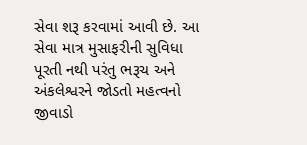સેવા શરૂ કરવામાં આવી છે. આ સેવા માત્ર મુસાફરીની સુવિધા પૂરતી નથી પરંતુ ભરૂચ અને અંકલેશ્વરને જોડતો મહત્વનો જીવાડો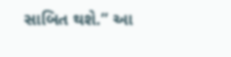સાબિત થશે.” આ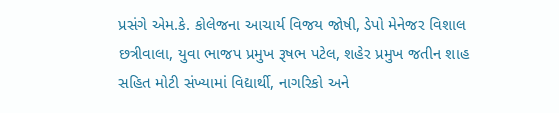પ્રસંગે એમ.કે. કોલેજના આચાર્ય વિજય જોષી, ડેપો મેનેજર વિશાલ છત્રીવાલા, યુવા ભાજપ પ્રમુખ રૂષભ પટેલ, શહેર પ્રમુખ જતીન શાહ સહિત મોટી સંખ્યામાં વિદ્યાર્થી, નાગરિકો અને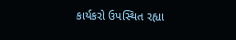કાર્યકરો ઉપસ્થિત રહ્યા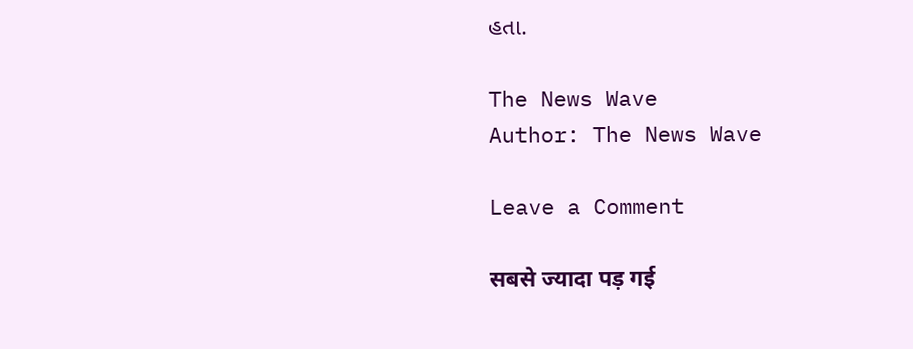હતા.

The News Wave
Author: The News Wave

Leave a Comment

सबसे ज्यादा पड़ गई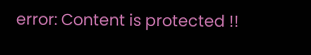error: Content is protected !!